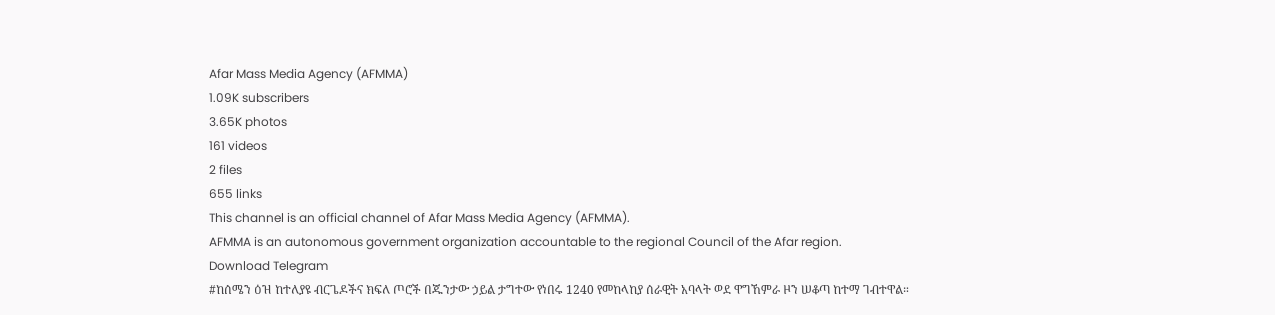Afar Mass Media Agency (AFMMA)
1.09K subscribers
3.65K photos
161 videos
2 files
655 links
This channel is an official channel of Afar Mass Media Agency (AFMMA).
AFMMA is an autonomous government organization accountable to the regional Council of the Afar region.
Download Telegram
#ከሰሜን ዕዝ ከተለያዩ ብርጌዶችና ክፍለ ጦሮች በጁንታው ኃይል ታግተው የነበሩ 1240 የመከላከያ ሰራዊት አባላት ወደ ዋግኸምራ ዞን ሠቆጣ ከተማ ገብተዋል።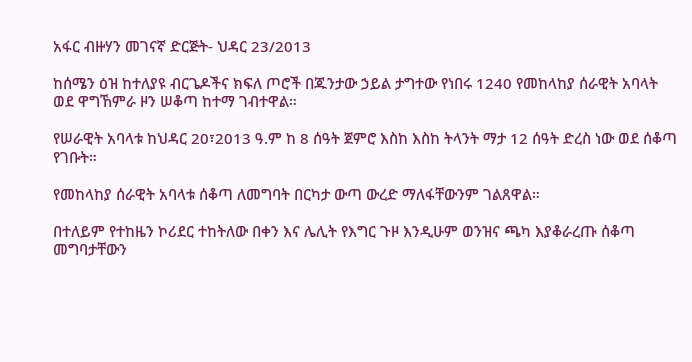አፋር ብዙሃን መገናኛ ድርጅት- ህዳር 23/2013

ከሰሜን ዕዝ ከተለያዩ ብርጌዶችና ክፍለ ጦሮች በጁንታው ኃይል ታግተው የነበሩ 1240 የመከላከያ ሰራዊት አባላት ወደ ዋግኸምራ ዞን ሠቆጣ ከተማ ገብተዋል።

የሠራዊት አባላቱ ከህዳር 20፣2013 ዓ.ም ከ 8 ሰዓት ጀምሮ እስከ እስከ ትላንት ማታ 12 ሰዓት ድረስ ነው ወደ ሰቆጣ የገቡት።

የመከላከያ ሰራዊት አባላቱ ሰቆጣ ለመግባት በርካታ ውጣ ውረድ ማለፋቸውንም ገልጸዋል።

በተለይም የተከዜን ኮሪደር ተከትለው በቀን እና ሌሊት የእግር ጉዞ እንዲሁም ወንዝና ጫካ እያቆራረጡ ሰቆጣ መግባታቸውን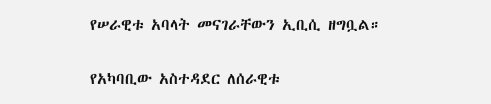የሠራዊቱ አባላት መናገራቸውን ኢቢሲ ዘግቧል።

የአካባቢው አስተዳደር ለሰራዊቱ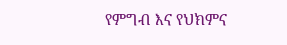የምግብ እና የህክምና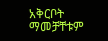አቅርቦት ማመቻቸቱም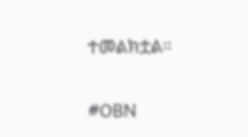ተመልክቷል።

#OBN